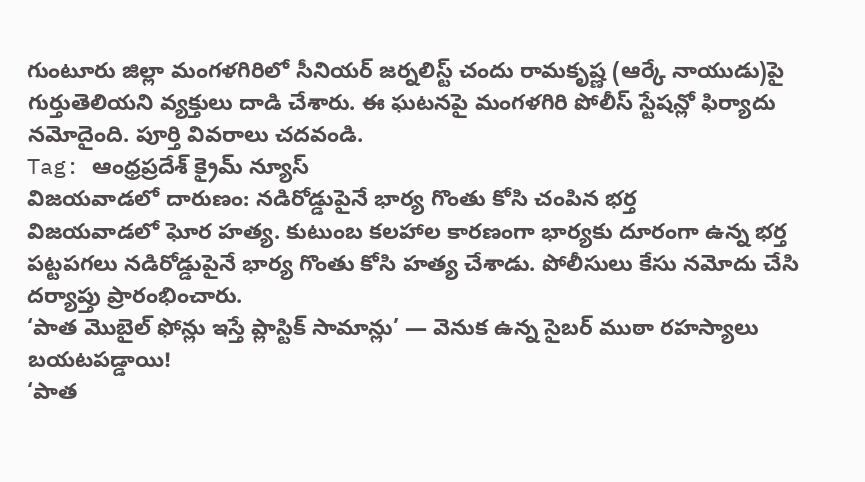గుంటూరు జిల్లా మంగళగిరిలో సీనియర్ జర్నలిస్ట్ చందు రామకృష్ణ (ఆర్కే నాయుడు)పై గుర్తుతెలియని వ్యక్తులు దాడి చేశారు. ఈ ఘటనపై మంగళగిరి పోలీస్ స్టేషన్లో ఫిర్యాదు నమోదైంది. పూర్తి వివరాలు చదవండి.
Tag: ఆంధ్రప్రదేశ్ క్రైమ్ న్యూస్
విజయవాడలో దారుణం: నడిరోడ్డుపైనే భార్య గొంతు కోసి చంపిన భర్త
విజయవాడలో ఘోర హత్య. కుటుంబ కలహాల కారణంగా భార్యకు దూరంగా ఉన్న భర్త పట్టపగలు నడిరోడ్డుపైనే భార్య గొంతు కోసి హత్య చేశాడు. పోలీసులు కేసు నమోదు చేసి దర్యాప్తు ప్రారంభించారు.
‘పాత మొబైల్ ఫోన్లు ఇస్తే ప్లాస్టిక్ సామాన్లు’ — వెనుక ఉన్న సైబర్ ముఠా రహస్యాలు బయటపడ్డాయి!
‘పాత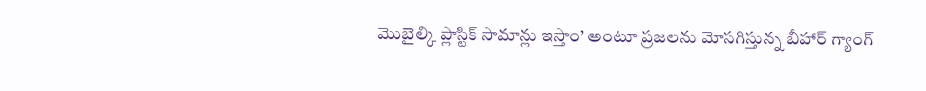మొబైల్కి ప్లాస్టిక్ సామాన్లు ఇస్తాం’ అంటూ ప్రజలను మోసగిస్తున్న బీహార్ గ్యాంగ్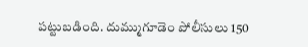పట్టుబడింది. దుమ్ముగూడెం పోలీసులు 150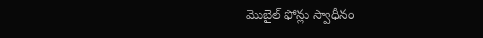మొబైల్ ఫోన్లు స్వాధీనం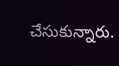చేసుకున్నారు.